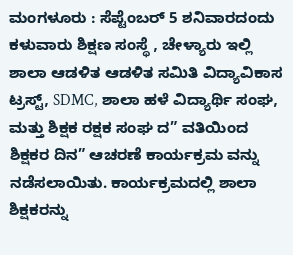ಮಂಗಳೂರು : ಸೆಪ್ಟೆಂಬರ್ 5 ಶನಿವಾರದಂದು ಕಳುವಾರು ಶಿಕ್ಷಣ ಸಂಸ್ಥೆ , ಚೇಳ್ಯಾರು ಇಲ್ಲಿ ಶಾಲಾ ಆಡಳಿತ ಆಡಳಿತ ಸಮಿತಿ ವಿದ್ಯಾವಿಕಾಸ ಟ್ರಸ್ಟ್, SDMC, ಶಾಲಾ ಹಳೆ ವಿದ್ಯಾರ್ಥಿ ಸಂಘ, ಮತ್ತು ಶಿಕ್ಷಕ ರಕ್ಷಕ ಸಂಘ ದ” ವತಿಯಿಂದ ಶಿಕ್ಷಕರ ದಿನ” ಆಚರಣೆ ಕಾರ್ಯಕ್ರಮ ವನ್ನು ನಡೆಸಲಾಯಿತು. ಕಾರ್ಯಕ್ರಮದಲ್ಲಿ ಶಾಲಾ ಶಿಕ್ಷಕರನ್ನು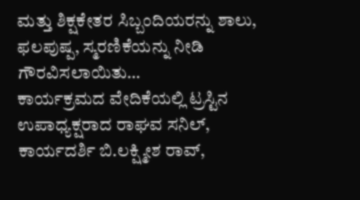ಮತ್ತು ಶಿಕ್ಷಕೇತರ ಸಿಬ್ಬಂದಿಯರನ್ನು ಶಾಲು, ಫಲಪುಷ್ಪ, ಸ್ಮರಣಿಕೆಯನ್ನು ನೀಡಿ ಗೌರವಿಸಲಾಯಿತು…
ಕಾರ್ಯಕ್ರಮದ ವೇದಿಕೆಯಲ್ಲಿ ಟ್ರಸ್ಟಿನ ಉಪಾಧ್ಯಕ್ಷರಾದ ರಾಘವ ಸನಿಲ್, ಕಾರ್ಯದರ್ಶಿ ಬಿ.ಲಕ್ಷ್ಮೀಶ ರಾವ್,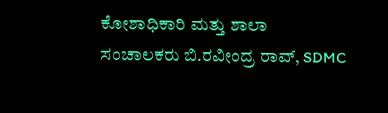ಕೋಶಾಧಿಕಾರಿ ಮತ್ತು ಶಾಲಾ ಸಂಚಾಲಕರು ಬಿ.ರವೀಂದ್ರ ರಾವ್, SDMC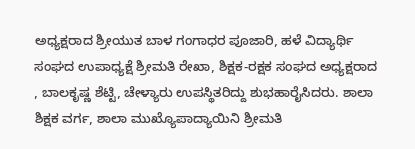ಅಧ್ಯಕ್ಷರಾದ ಶ್ರೀಯುತ ಬಾಳ ಗಂಗಾಧರ ಪೂಜಾರಿ, ಹಳೆ ವಿದ್ಯಾರ್ಥಿ ಸಂಘದ ಉಪಾಧ್ಯಕ್ಷೆ ಶ್ರೀಮತಿ ರೇಖಾ, ಶಿಕ್ಷಕ-ರಕ್ಷಕ ಸಂಘದ ಅಧ್ಯಕ್ಷರಾದ , ಬಾಲಕೃಷ್ಣ ಶೆಟ್ಟಿ, ಚೇಳ್ಯಾರು ಉಪಸ್ಥಿತರಿದ್ದು ಶುಭಹಾರೈಸಿದರು. ಶಾಲಾ ಶಿಕ್ಷಕ ವರ್ಗ, ಶಾಲಾ ಮುಖ್ಯೊಪಾದ್ಯಾಯಿನಿ ಶ್ರೀಮತಿ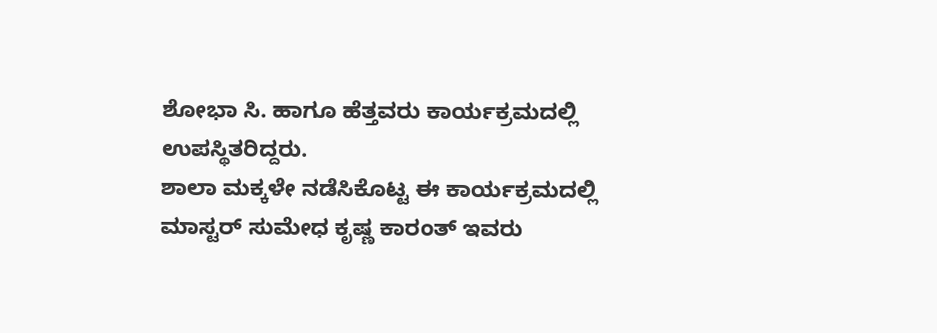ಶೋಭಾ ಸಿ. ಹಾಗೂ ಹೆತ್ತವರು ಕಾರ್ಯಕ್ರಮದಲ್ಲಿ ಉಪಸ್ಥಿತರಿದ್ದರು.
ಶಾಲಾ ಮಕ್ಕಳೇ ನಡೆಸಿಕೊಟ್ಟ ಈ ಕಾರ್ಯಕ್ರಮದಲ್ಲಿ
ಮಾಸ್ಟರ್ ಸುಮೇಧ ಕೃಷ್ಣ ಕಾರಂತ್ ಇವರು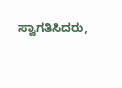ಸ್ವಾಗತಿಸಿದರು,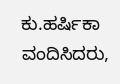ಕು.ಹರ್ಷಿಕಾ ವಂದಿಸಿದರು,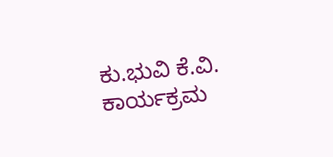ಕು.ಭುವಿ ಕೆ.ವಿ. ಕಾರ್ಯಕ್ರಮ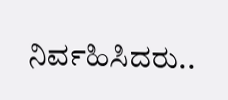ನಿರ್ವಹಿಸಿದರು..